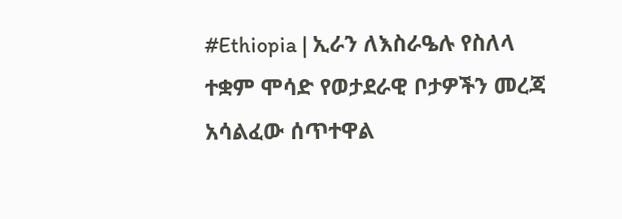#Ethiopia | ኢራን ለእስራዔሉ የስለላ ተቋም ሞሳድ የወታደራዊ ቦታዎችን መረጃ አሳልፈው ሰጥተዋል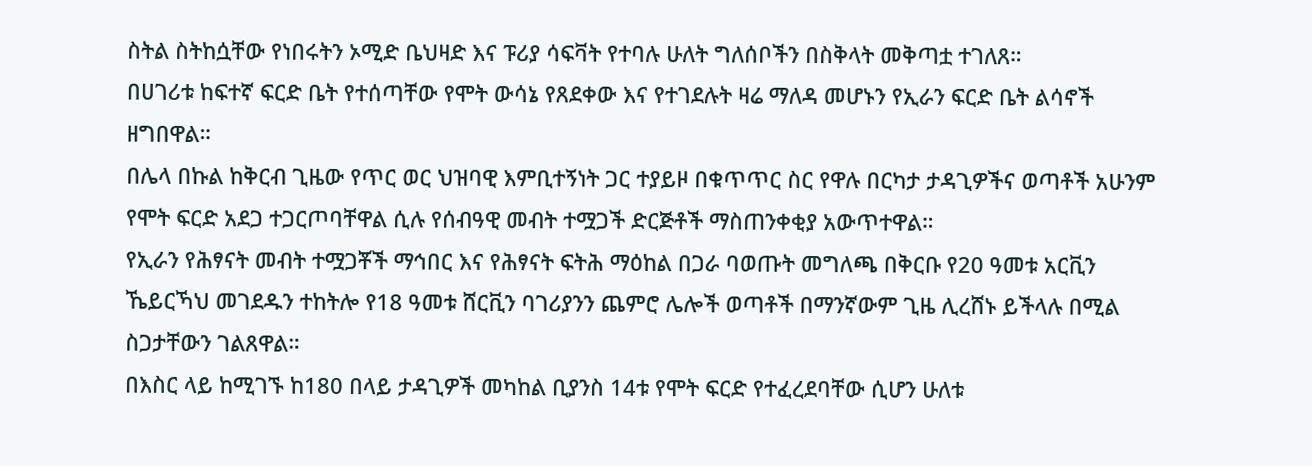ስትል ስትከሷቸው የነበሩትን ኦሚድ ቤህዛድ እና ፑሪያ ሳፍቫት የተባሉ ሁለት ግለሰቦችን በስቅላት መቅጣቷ ተገለጸ።
በሀገሪቱ ከፍተኛ ፍርድ ቤት የተሰጣቸው የሞት ውሳኔ የጸደቀው እና የተገደሉት ዛሬ ማለዳ መሆኑን የኢራን ፍርድ ቤት ልሳኖች ዘግበዋል።
በሌላ በኩል ከቅርብ ጊዜው የጥር ወር ህዝባዊ እምቢተኝነት ጋር ተያይዞ በቁጥጥር ስር የዋሉ በርካታ ታዳጊዎችና ወጣቶች አሁንም የሞት ፍርድ አደጋ ተጋርጦባቸዋል ሲሉ የሰብዓዊ መብት ተሟጋች ድርጅቶች ማስጠንቀቂያ አውጥተዋል።
የኢራን የሕፃናት መብት ተሟጋቾች ማኅበር እና የሕፃናት ፍትሕ ማዕከል በጋራ ባወጡት መግለጫ በቅርቡ የ20 ዓመቱ አርቪን ኼይርኻህ መገደዱን ተከትሎ የ18 ዓመቱ ሸርቪን ባገሪያንን ጨምሮ ሌሎች ወጣቶች በማንኛውም ጊዜ ሊረሸኑ ይችላሉ በሚል ስጋታቸውን ገልጸዋል።
በእስር ላይ ከሚገኙ ከ180 በላይ ታዳጊዎች መካከል ቢያንስ 14ቱ የሞት ፍርድ የተፈረደባቸው ሲሆን ሁለቱ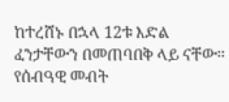ከተረሸኑ በኋላ 12ቱ እድል ፈንታቸውን በመጠባበቅ ላይ ናቸው።
የሰብዓዊ መብት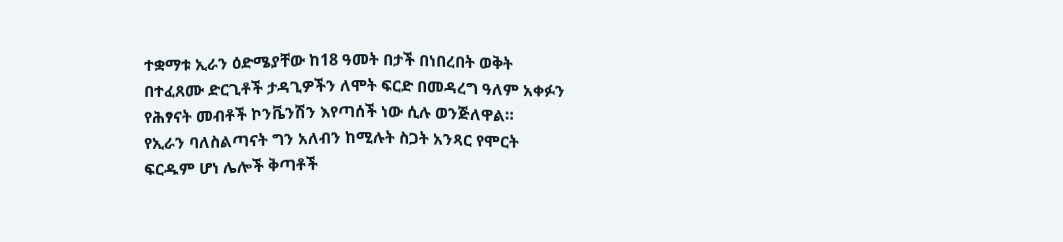ተቋማቱ ኢራን ዕድሜያቸው ከ18 ዓመት በታች በነበረበት ወቅት በተፈጸሙ ድርጊቶች ታዳጊዎችን ለሞት ፍርድ በመዳረግ ዓለም አቀፉን የሕፃናት መብቶች ኮንቬንሽን እየጣሰች ነው ሲሉ ወንጅለዋል።
የኢራን ባለስልጣናት ግን አለብን ከሚሉት ስጋት አንጻር የሞርት ፍርዱም ሆነ ሌሎች ቅጣቶች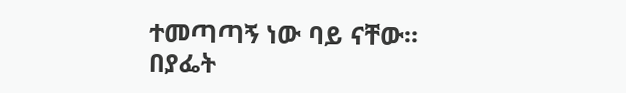ተመጣጣኝ ነው ባይ ናቸው።
በያፌት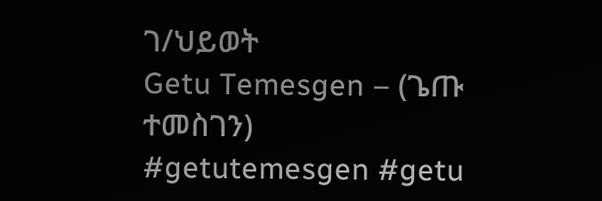ገ/ህይወት
Getu Temesgen – (ጌጡ ተመስገን)
#getutemesgen #getu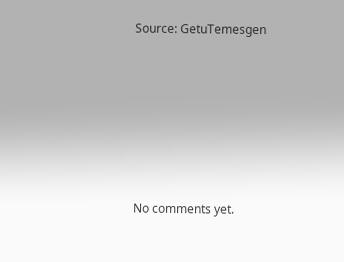Source: GetuTemesgen








No comments yet.